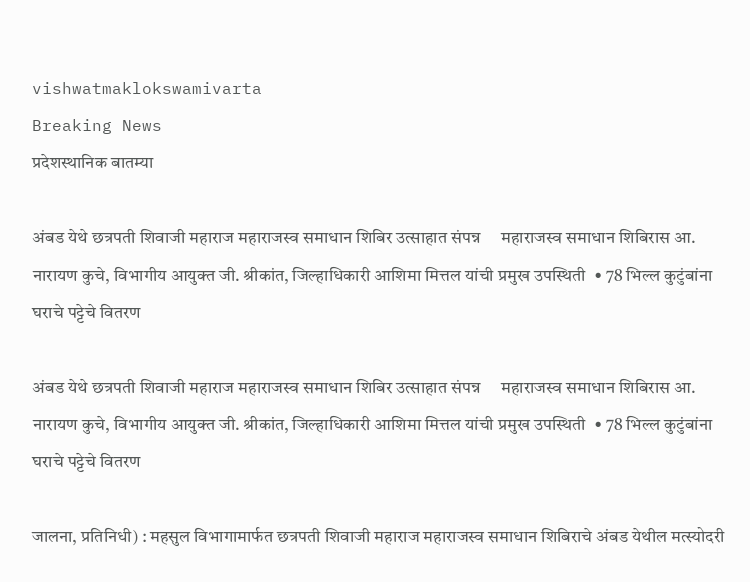vishwatmaklokswamivarta
Breaking News
प्रदेशस्थानिक बातम्या

अंबड येथे छत्रपती शिवाजी महाराज महाराजस्व समाधान शिबिर उत्साहात संपन्न     महाराजस्व समाधान शिबिरास आ. नारायण कुचे, विभागीय आयुक्त जी. श्रीकांत, जिल्हाधिकारी आशिमा मित्तल यांची प्रमुख उपस्थिती  • 78 भिल्ल कुटुंबांना घराचे पट्टेचे वितरण

अंबड येथे छत्रपती शिवाजी महाराज महाराजस्व समाधान शिबिर उत्साहात संपन्न     महाराजस्व समाधान शिबिरास आ. नारायण कुचे, विभागीय आयुक्त जी. श्रीकांत, जिल्हाधिकारी आशिमा मित्तल यांची प्रमुख उपस्थिती  • 78 भिल्ल कुटुंबांना घराचे पट्टेचे वितरण

जालना, प्रतिनिधी) : महसुल विभागामार्फत छत्रपती शिवाजी महाराज महाराजस्व समाधान शिबिराचे अंबड येथील मत्स्योदरी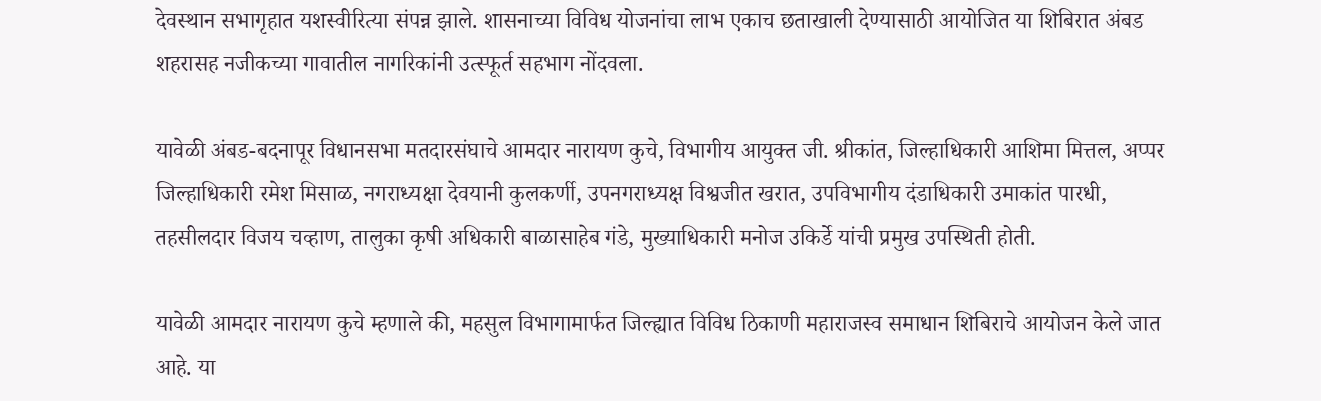देवस्थान सभागृहात यशस्वीरित्या संपन्न झाले. शासनाच्या विविध योजनांचा लाभ एकाच छताखाली देण्यासाठी आयोजित या शिबिरात अंबड शहरासह नजीकच्या गावातील नागरिकांनी उत्स्फूर्त सहभाग नोंदवला.

यावेळी अंबड-बदनापूर विधानसभा मतदारसंघाचे आमदार नारायण कुचे, विभागीय आयुक्त जी. श्रीकांत, जिल्हाधिकारी आशिमा मित्तल, अप्पर जिल्हाधिकारी रमेश मिसाळ, नगराध्यक्षा देवयानी कुलकर्णी, उपनगराध्यक्ष विश्वजीत खरात, उपविभागीय दंडाधिकारी उमाकांत पारधी, तहसीलदार विजय चव्हाण, तालुका कृषी अधिकारी बाळासाहेब गंडे, मुख्याधिकारी मनोज उकिर्डे यांची प्रमुख उपस्थिती होती.

यावेळी आमदार नारायण कुचे म्हणाले की, महसुल विभागामार्फत जिल्ह्यात विविध ठिकाणी महाराजस्व समाधान शिबिराचे आयोजन केले जात आहे. या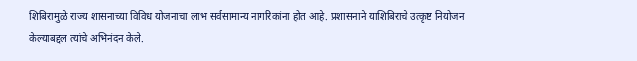शिबिरामुळे राज्य शासनाच्या विविध योजनाचा लाभ सर्वसामान्य नागरिकांना होत आहे. प्रशासनाने याशिबिराचे उत्कृष्ट नियोजन केल्याबद्दल त्यांचे अभिनंदन केले.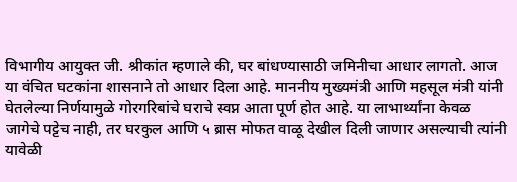विभागीय आयुक्त जी. श्रीकांत म्हणाले की, घर बांधण्यासाठी जमिनीचा आधार लागतो. आज या वंचित घटकांना शासनाने तो आधार दिला आहे. माननीय मुख्यमंत्री आणि महसूल मंत्री यांनी घेतलेल्या निर्णयामुळे गोरगरिबांचे घराचे स्वप्न आता पूर्ण होत आहे. या लाभार्थ्यांना केवळ जागेचे पट्टेच नाही, तर घरकुल आणि ५ ब्रास मोफत वाळू देखील दिली जाणार असल्याची त्यांनी यावेळी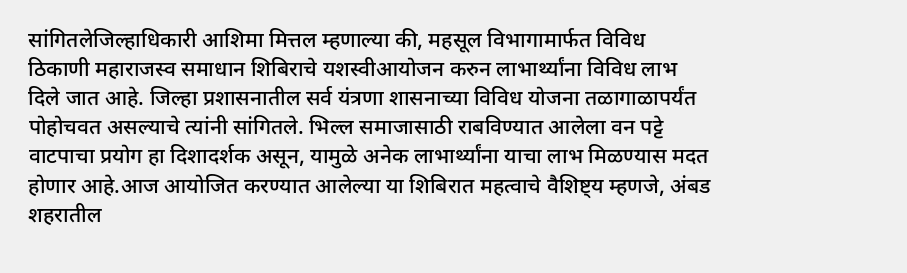सांगितलेजिल्हाधिकारी आशिमा मित्तल म्हणाल्या की, महसूल विभागामार्फत विविध ठिकाणी महाराजस्व समाधान शिबिराचे यशस्वीआयोजन करुन लाभार्थ्यांना विविध लाभ दिले जात आहे. जिल्हा प्रशासनातील सर्व यंत्रणा शासनाच्या विविध योजना तळागाळापर्यंत पोहोचवत असल्याचे त्यांनी सांगितले. भिल्ल समाजासाठी राबविण्यात आलेला वन पट्टे वाटपाचा प्रयोग हा दिशादर्शक असून, यामुळे अनेक लाभार्थ्यांना याचा लाभ मिळण्यास मदत होणार आहे.आज आयोजित करण्यात आलेल्या या शिबिरात महत्वाचे वैशिष्ट्य म्हणजे, अंबड शहरातील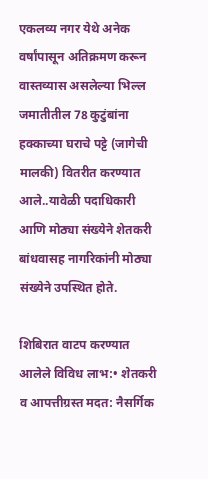एकलव्य नगर येथे अनेक वर्षांपासून अतिक्रमण करून वास्तव्यास असलेल्या भिल्ल जमातीतील 78 कुटुंबांना हक्काच्या घराचे पट्टे (जागेची मालकी) वितरीत करण्यात आले..यावेळी पदाधिकारी आणि मोठ्या संख्येने शेतकरी बांधवासह नागरिकांनी मोठ्या संख्येने उपस्थित होते.

शिबिरात वाटप करण्यात आलेले विविध लाभ:• शेतकरी व आपत्तीग्रस्त मदत: नैसर्गिक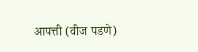आपत्ती (वीज पडणे)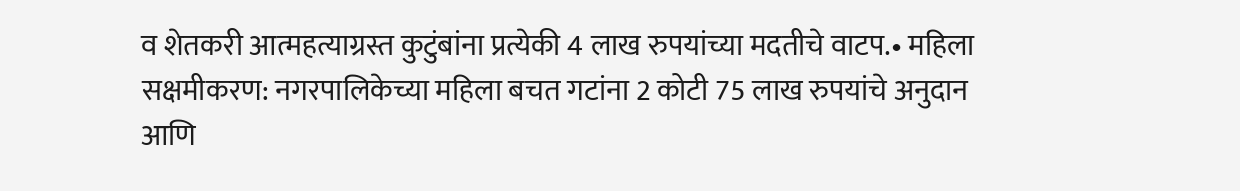व शेतकरी आत्महत्याग्रस्त कुटुंबांना प्रत्येकी 4 लाख रुपयांच्या मदतीचे वाटप.• महिला सक्षमीकरण: नगरपालिकेच्या महिला बचत गटांना 2 कोटी 75 लाख रुपयांचे अनुदान आणि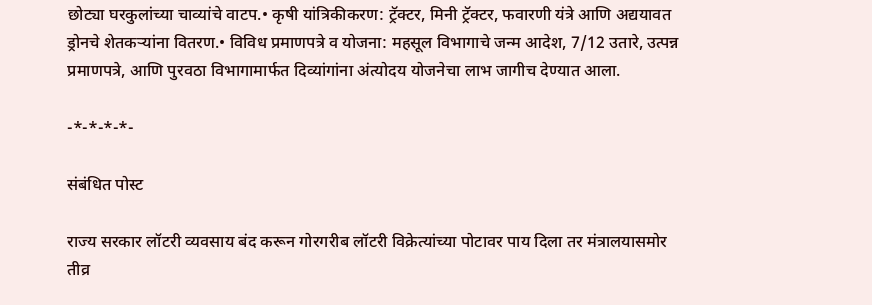छोट्या घरकुलांच्या चाव्यांचे वाटप.• कृषी यांत्रिकीकरण: ट्रॅक्टर, मिनी ट्रॅक्टर, फवारणी यंत्रे आणि अद्ययावत ड्रोनचे शेतकऱ्यांना वितरण.• विविध प्रमाणपत्रे व योजना: महसूल विभागाचे जन्म आदेश, 7/12 उतारे, उत्पन्न प्रमाणपत्रे, आणि पुरवठा विभागामार्फत दिव्यांगांना अंत्योदय योजनेचा लाभ जागीच देण्यात आला.

-*-*-*-*-

संबंधित पोस्ट

राज्य सरकार लॉटरी व्यवसाय बंद करून गोरगरीब लॉटरी विक्रेत्यांच्या पोटावर पाय दिला तर मंत्रालयासमोर तीव्र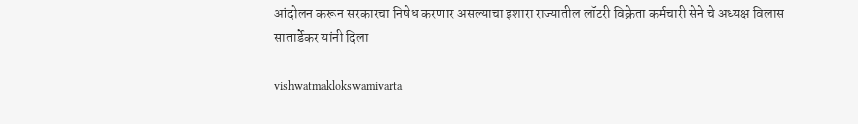आंदोलन करून सरकारचा निषेध करणार असल्याचा इशारा राज्यातील लॉटरी विक्रेता कर्मचारी सेने चे अध्यक्ष विलास सातार्डेकर यांनी दिला

vishwatmaklokswamivarta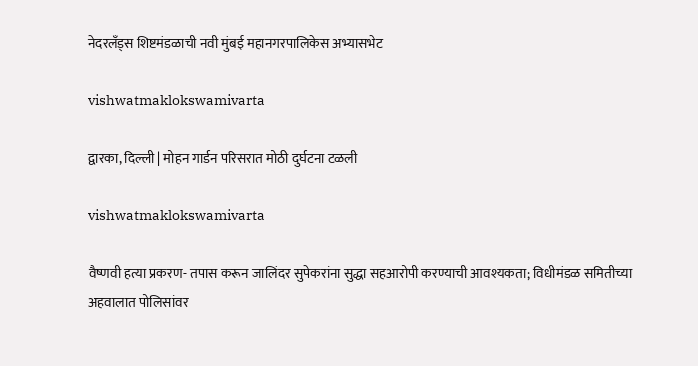नेदरलँड्स शिष्टमंडळाची नवी मुंबई महानगरपालिकेस अभ्यासभेट

vishwatmaklokswamivarta

द्वारका, दिल्ली | मोहन गार्डन परिसरात मोठी दुर्घटना टळली

vishwatmaklokswamivarta

वैष्णवी हत्या प्रकरण- तपास करून जालिंदर सुपेकरांना सुद्धा सहआरोपी करण्याची आवश्यकता; विधीमंडळ समितीच्या अहवालात पोलिसांवर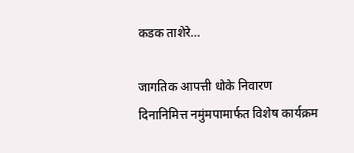कडक ताशेरे…

जागतिक आपत्ती धोके निवारण दिनानिमित्त नमुंमपामार्फत विशेष कार्यक्रम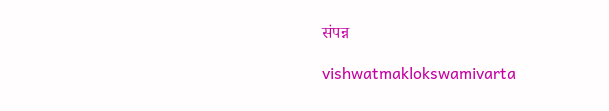संपन्न

vishwatmaklokswamivarta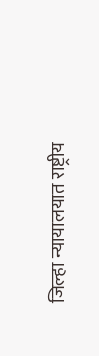जिल्हा न्यायालयात राष्ट्रीय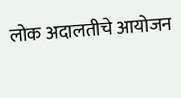लोक अदालतीचे आयोजन